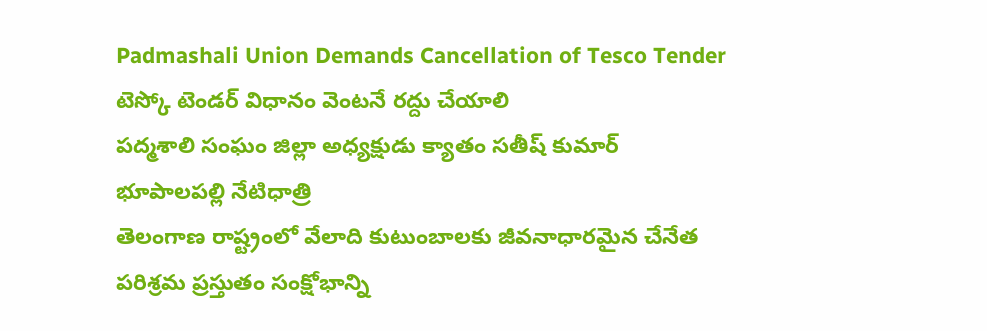Padmashali Union Demands Cancellation of Tesco Tender
టెస్కో టెండర్ విధానం వెంటనే రద్దు చేయాలి
పద్మశాలి సంఘం జిల్లా అధ్యక్షుడు క్యాతం సతీష్ కుమార్
భూపాలపల్లి నేటిధాత్రి
తెలంగాణ రాష్ట్రంలో వేలాది కుటుంబాలకు జీవనాధారమైన చేనేత పరిశ్రమ ప్రస్తుతం సంక్షోభాన్ని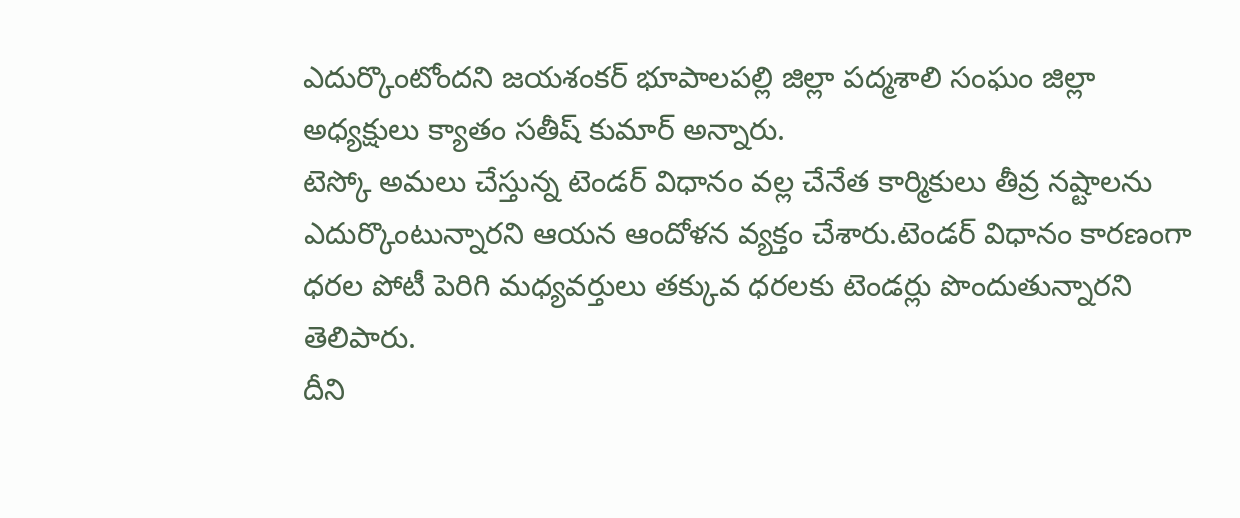ఎదుర్కొంటోందని జయశంకర్ భూపాలపల్లి జిల్లా పద్మశాలి సంఘం జిల్లా అధ్యక్షులు క్యాతం సతీష్ కుమార్ అన్నారు.
టెస్కో అమలు చేస్తున్న టెండర్ విధానం వల్ల చేనేత కార్మికులు తీవ్ర నష్టాలను ఎదుర్కొంటున్నారని ఆయన ఆందోళన వ్యక్తం చేశారు.టెండర్ విధానం కారణంగా ధరల పోటీ పెరిగి మధ్యవర్తులు తక్కువ ధరలకు టెండర్లు పొందుతున్నారని తెలిపారు.
దీని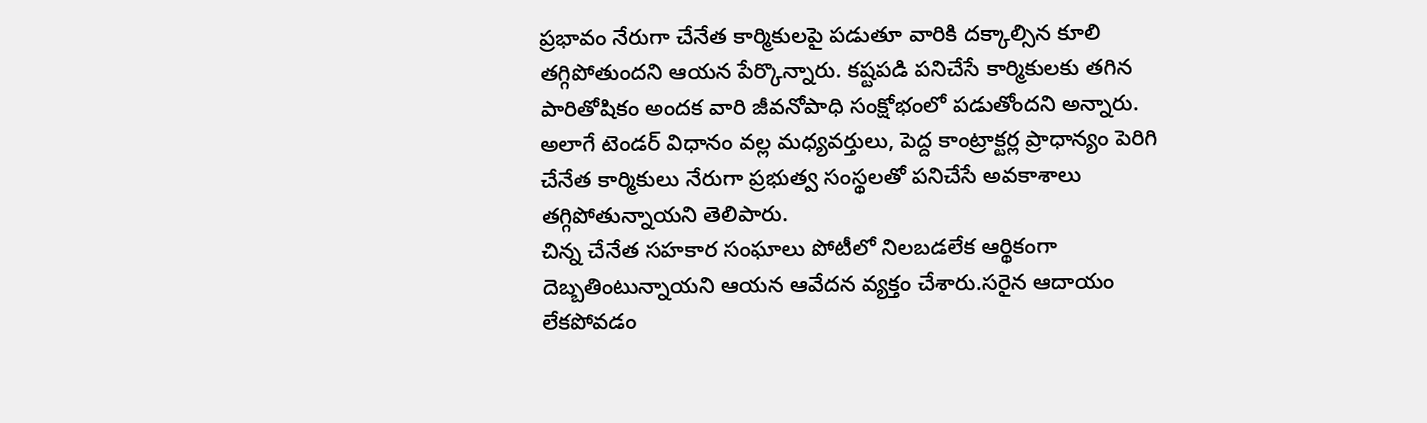ప్రభావం నేరుగా చేనేత కార్మికులపై పడుతూ వారికి దక్కాల్సిన కూలి తగ్గిపోతుందని ఆయన పేర్కొన్నారు. కష్టపడి పనిచేసే కార్మికులకు తగిన పారితోషికం అందక వారి జీవనోపాధి సంక్షోభంలో పడుతోందని అన్నారు.
అలాగే టెండర్ విధానం వల్ల మధ్యవర్తులు, పెద్ద కాంట్రాక్టర్ల ప్రాధాన్యం పెరిగి చేనేత కార్మికులు నేరుగా ప్రభుత్వ సంస్థలతో పనిచేసే అవకాశాలు తగ్గిపోతున్నాయని తెలిపారు.
చిన్న చేనేత సహకార సంఘాలు పోటీలో నిలబడలేక ఆర్థికంగా దెబ్బతింటున్నాయని ఆయన ఆవేదన వ్యక్తం చేశారు.సరైన ఆదాయం లేకపోవడం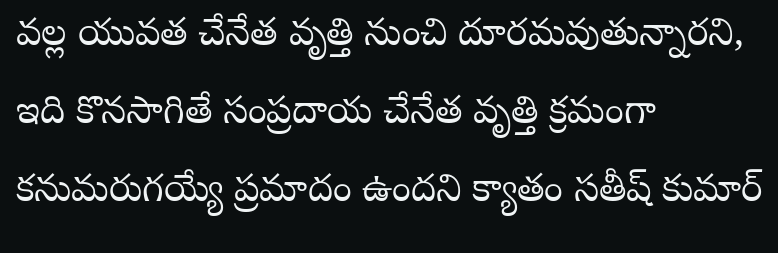వల్ల యువత చేనేత వృత్తి నుంచి దూరమవుతున్నారని, ఇది కొనసాగితే సంప్రదాయ చేనేత వృత్తి క్రమంగా కనుమరుగయ్యే ప్రమాదం ఉందని క్యాతం సతీష్ కుమార్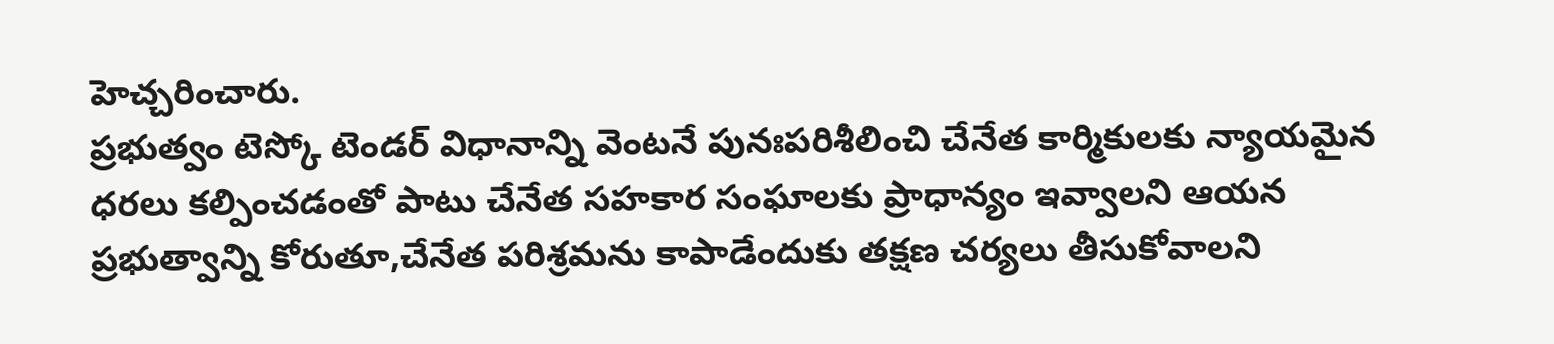హెచ్చరించారు.
ప్రభుత్వం టెస్కో టెండర్ విధానాన్ని వెంటనే పునఃపరిశీలించి చేనేత కార్మికులకు న్యాయమైన ధరలు కల్పించడంతో పాటు చేనేత సహకార సంఘాలకు ప్రాధాన్యం ఇవ్వాలని ఆయన ప్రభుత్వాన్ని కోరుతూ,చేనేత పరిశ్రమను కాపాడేందుకు తక్షణ చర్యలు తీసుకోవాలని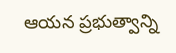ఆయన ప్రభుత్వాన్ని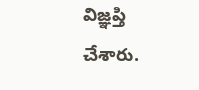విజ్ఞప్తి చేశారు.